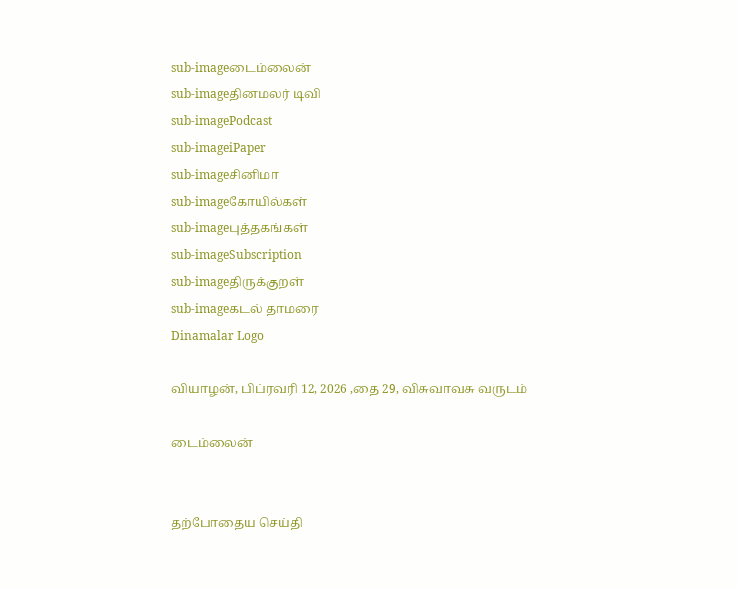sub-imageடைம்லைன்
sub-imageதினமலர் டிவி
sub-imagePodcast
sub-imageiPaper
sub-imageசினிமா
sub-imageகோயில்கள்
sub-imageபுத்தகங்கள்
sub-imageSubscription
sub-imageதிருக்குறள்
sub-imageகடல் தாமரை
Dinamalar Logo

வியாழன், பிப்ரவரி 12, 2026 ,தை 29, விசுவாவசு வருடம்

டைம்லைன்


தற்போதைய செய்தி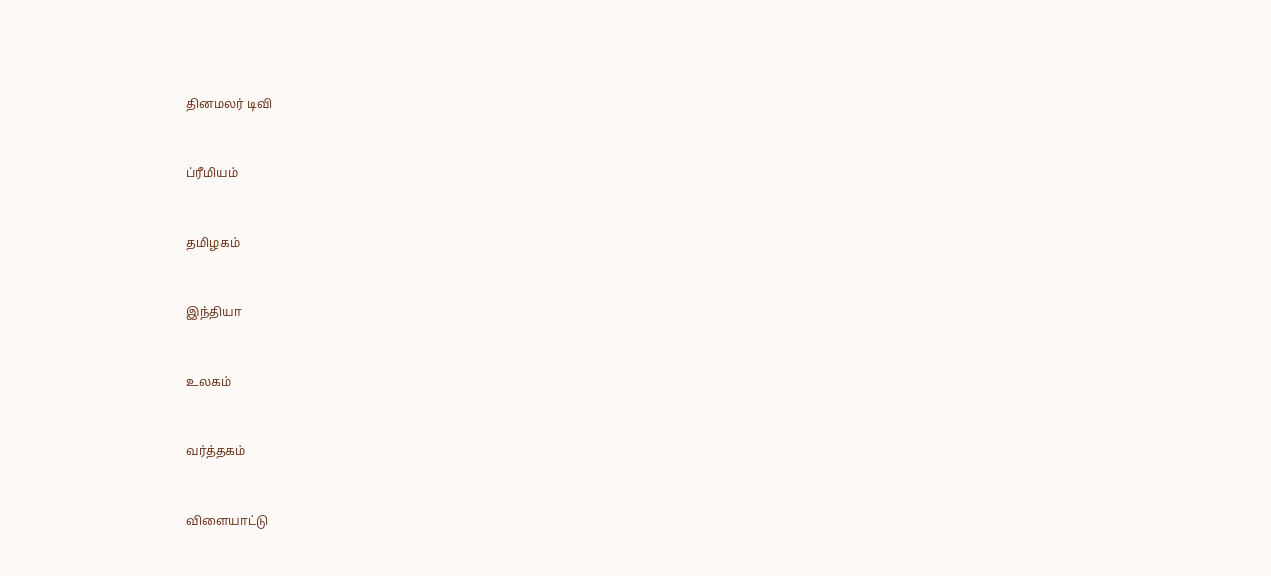தினமலர் டிவி


ப்ரீமியம்


தமிழகம்


இந்தியா


உலகம்


வர்த்தகம்


விளையாட்டு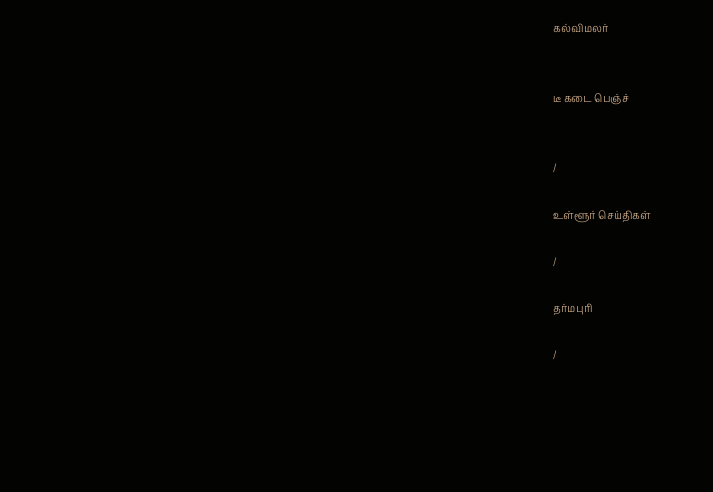கல்விமலர்


டீ கடை பெஞ்ச்


/

உள்ளூர் செய்திகள்

/

தர்மபுரி

/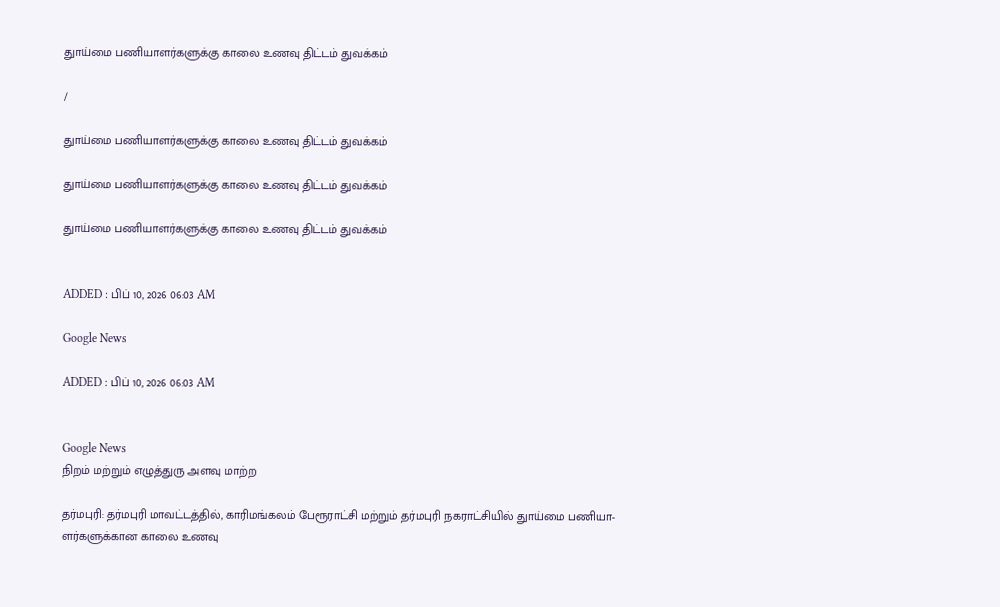துாய்மை பணியாளர்களுக்கு காலை உணவு திட்டம் துவக்கம்

/

துாய்மை பணியாளர்களுக்கு காலை உணவு திட்டம் துவக்கம்

துாய்மை பணியாளர்களுக்கு காலை உணவு திட்டம் துவக்கம்

துாய்மை பணியாளர்களுக்கு காலை உணவு திட்டம் துவக்கம்


ADDED : பிப் 10, 2026 06:03 AM

Google News

ADDED : பிப் 10, 2026 06:03 AM


Google News
நிறம் மற்றும் எழுத்துரு அளவு மாற்ற

தர்மபுரி: தர்மபுரி மாவட்டத்தில், காரிமங்கலம் பேரூராட்சி மற்றும் தர்மபுரி நகராட்சியில் துாய்மை பணியா-ளர்களுக்கான காலை உணவு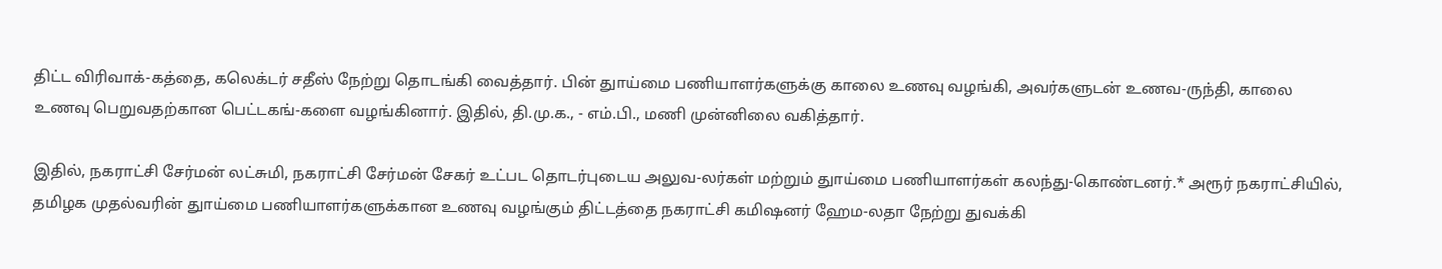திட்ட விரிவாக்-கத்தை, கலெக்டர் சதீஸ் நேற்று தொடங்கி வைத்தார். பின் துாய்மை பணியாளர்களுக்கு காலை உணவு வழங்கி, அவர்களுடன் உணவ-ருந்தி, காலை உணவு பெறுவதற்கான பெட்டகங்-களை வழங்கினார். இதில், தி.மு.க., - எம்.பி., மணி முன்னிலை வகித்தார்.

இதில், நகராட்சி சேர்மன் லட்சுமி, நகராட்சி சேர்மன் சேகர் உட்பட தொடர்புடைய அலுவ-லர்கள் மற்றும் துாய்மை பணியாளர்கள் கலந்து-கொண்டனர்.* அரூர் நகராட்சியில், தமிழக முதல்வரின் துாய்மை பணியாளர்களுக்கான உணவு வழங்கும் திட்டத்தை நகராட்சி கமிஷனர் ஹேம-லதா நேற்று துவக்கி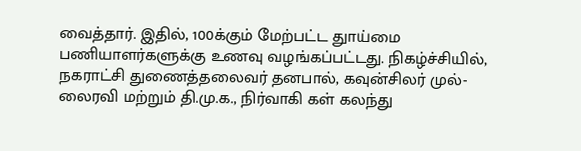வைத்தார். இதில், 100க்கும் மேற்பட்ட துாய்மை பணியாளர்களுக்கு உணவு வழங்கப்பட்டது. நிகழ்ச்சியில், நகராட்சி துணைத்தலைவர் தனபால், கவுன்சிலர் முல்-லைரவி மற்றும் தி.மு.க., நிர்வாகி கள் கலந்து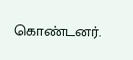கொண்டனர்.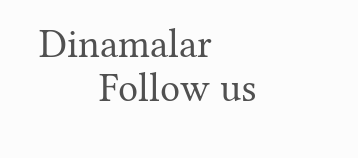Dinamalar
      Follow us